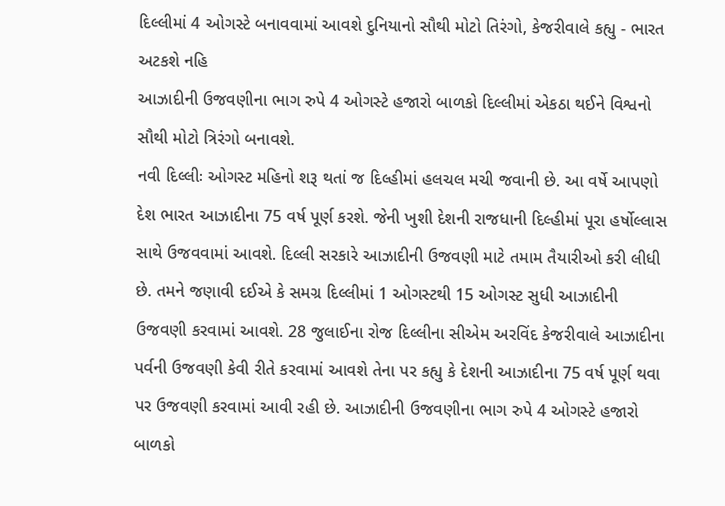દિલ્લીમાં 4 ઓગસ્ટે બનાવવામાં આવશે દુનિયાનો સૌથી મોટો તિરંગો, કેજરીવાલે કહ્યુ - ભારત અટકશે નહિ
આઝાદીની ઉજવણીના ભાગ રુપે 4 ઓગસ્ટે હજારો બાળકો દિલ્લીમાં એકઠા થઈને વિશ્વનો સૌથી મોટો ત્રિરંગો બનાવશે.
નવી દિલ્લીઃ ઓગસ્ટ મહિનો શરૂ થતાં જ દિલ્હીમાં હલચલ મચી જવાની છે. આ વર્ષે આપણો દેશ ભારત આઝાદીના 75 વર્ષ પૂર્ણ કરશે. જેની ખુશી દેશની રાજધાની દિલ્હીમાં પૂરા હર્ષોલ્લાસ સાથે ઉજવવામાં આવશે. દિલ્લી સરકારે આઝાદીની ઉજવણી માટે તમામ તૈયારીઓ કરી લીધી છે. તમને જણાવી દઈએ કે સમગ્ર દિલ્લીમાં 1 ઓગસ્ટથી 15 ઓગસ્ટ સુધી આઝાદીની ઉજવણી કરવામાં આવશે. 28 જુલાઈના રોજ દિલ્લીના સીએમ અરવિંદ કેજરીવાલે આઝાદીના પર્વની ઉજવણી કેવી રીતે કરવામાં આવશે તેના પર કહ્યુ કે દેશની આઝાદીના 75 વર્ષ પૂર્ણ થવા પર ઉજવણી કરવામાં આવી રહી છે. આઝાદીની ઉજવણીના ભાગ રુપે 4 ઓગસ્ટે હજારો બાળકો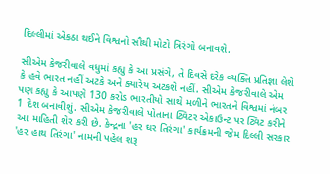દિલ્લીમાં એકઠા થઈને વિશ્વનો સૌથી મોટો ત્રિરંગો બનાવશે.

સીએમ કેજરીવાલે વધુમાં કહ્યુ કે આ પ્રસંગે, તે દિવસે દરેક વ્યક્તિ પ્રતિજ્ઞા લેશે કે હવે ભારત નહીં અટકે અને ક્યારેય અટકશે નહીં. સીએમ કેજરીવાલે એમ પણ કહ્યુ કે આપણે 130 કરોડ ભારતીયો સાથે મળીને ભારતને વિશ્વમાં નંબર 1 દેશ બનાવીશું. સીએમ કેજરીવાલે પોતાના ટ્વિટર એકાઉન્ટ પર ટ્વિટ કરીને આ માહિતી શેર કરી છે. કેન્દ્રના 'હર ઘર તિરંગા' કાર્યક્રમની જેમ દિલ્લી સરકાર 'હર હાથ તિરંગા' નામની પહેલ શરૂ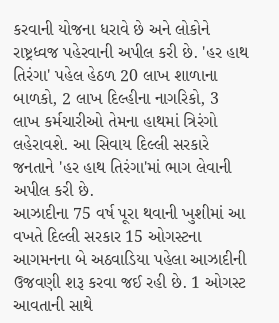કરવાની યોજના ધરાવે છે અને લોકોને રાષ્ટ્રધ્વજ પહેરવાની અપીલ કરી છે. 'હર હાથ તિરંગા' પહેલ હેઠળ 20 લાખ શાળાના બાળકો, 2 લાખ દિલ્હીના નાગરિકો, 3 લાખ કર્મચારીઓ તેમના હાથમાં ત્રિરંગો લહેરાવશે. આ સિવાય દિલ્લી સરકારે જનતાને 'હર હાથ તિરંગા'માં ભાગ લેવાની અપીલ કરી છે.
આઝાદીના 75 વર્ષ પૂરા થવાની ખુશીમાં આ વખતે દિલ્લી સરકાર 15 ઓગસ્ટના આગમનના બે અઠવાડિયા પહેલા આઝાદીની ઉજવણી શરૂ કરવા જઈ રહી છે. 1 ઓગસ્ટ આવતાની સાથે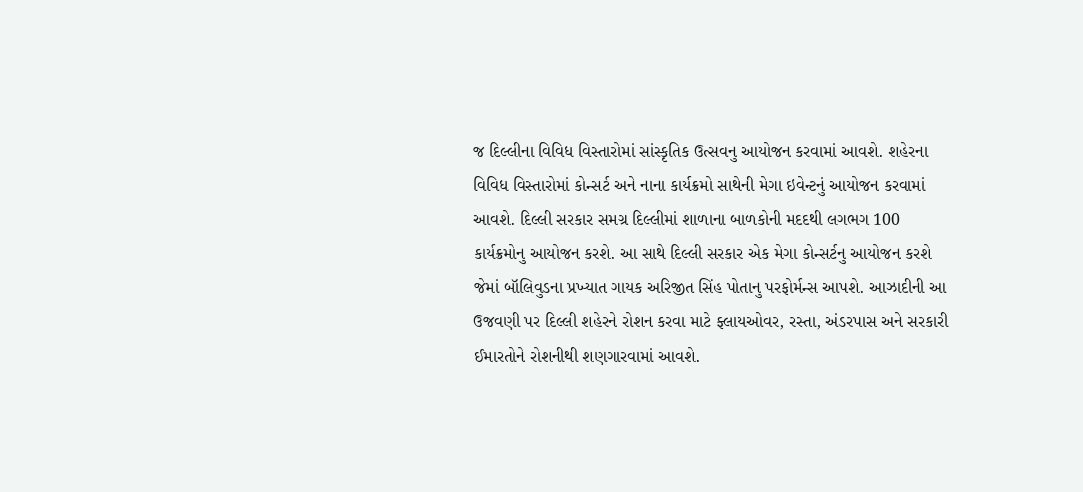જ દિલ્લીના વિવિધ વિસ્તારોમાં સાંસ્કૃતિક ઉત્સવનુ આયોજન કરવામાં આવશે. શહેરના વિવિધ વિસ્તારોમાં કોન્સર્ટ અને નાના કાર્યક્રમો સાથેની મેગા ઇવેન્ટનું આયોજન કરવામાં આવશે. દિલ્લી સરકાર સમગ્ર દિલ્લીમાં શાળાના બાળકોની મદદથી લગભગ 100 કાર્યક્રમોનુ આયોજન કરશે. આ સાથે દિલ્લી સરકાર એક મેગા કોન્સર્ટનુ આયોજન કરશે જેમાં બૉલિવુડના પ્રખ્યાત ગાયક અરિજીત સિંહ પોતાનુ પરફોર્મન્સ આપશે. આઝાદીની આ ઉજવણી પર દિલ્લી શહેરને રોશન કરવા માટે ફ્લાયઓવર, રસ્તા, અંડરપાસ અને સરકારી ઈમારતોને રોશનીથી શણગારવામાં આવશે.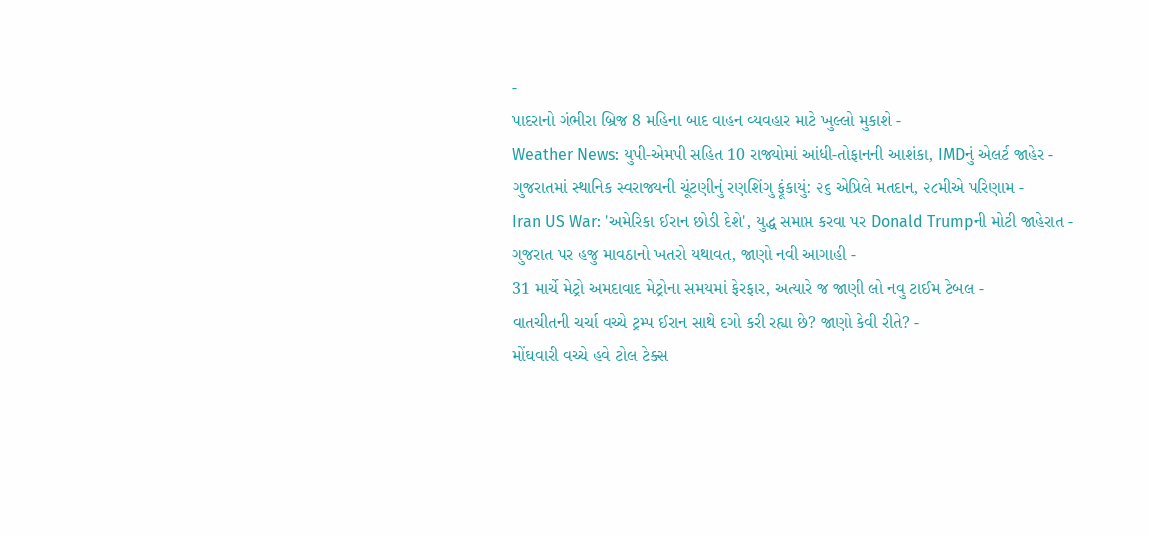-
પાદરાનો ગંભીરા બ્રિજ 8 મહિના બાદ વાહન વ્યવહાર માટે ખુલ્લો મુકાશે -
Weather News: યુપી-એમપી સહિત 10 રાજ્યોમાં આંધી-તોફાનની આશંકા, IMDનું એલર્ટ જાહેર -
ગુજરાતમાં સ્થાનિક સ્વરાજ્યની ચૂંટણીનું રણશિંગુ ફૂંકાયું: ૨૬ એપ્રિલે મતદાન, ૨૮મીએ પરિણામ -
Iran US War: 'અમેરિકા ઈરાન છોડી દેશે', યુદ્ધ સમાપ્ત કરવા પર Donald Trumpની મોટી જાહેરાત -
ગુજરાત પર હજુ માવઠાનો ખતરો યથાવત, જાણો નવી આગાહી -
31 માર્ચે મેટ્રો અમદાવાદ મેટ્રોના સમયમાં ફેરફાર, અત્યારે જ જાણી લો નવુ ટાઈમ ટેબલ -
વાતચીતની ચર્ચા વચ્ચે ટ્રમ્પ ઈરાન સાથે દગો કરી રહ્યા છે? જાણો કેવી રીતે? -
મોંઘવારી વચ્ચે હવે ટોલ ટેક્સ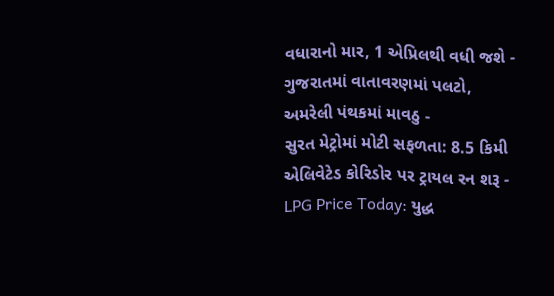વધારાનો માર, 1 એપ્રિલથી વધી જશે -
ગુજરાતમાં વાતાવરણમાં પલટો, અમરેલી પંથકમાં માવઠુ -
સુરત મેટ્રોમાં મોટી સફળતા: 8.5 કિમી એલિવેટેડ કોરિડોર પર ટ્રાયલ રન શરૂ -
LPG Price Today: યુદ્ધ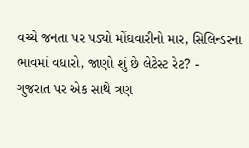વચ્ચે જનતા પર પડ્યો મોંઘવારીનો માર, સિલિન્ડરના ભાવમાં વધારો, જાણો શું છે લેટેસ્ટ રેટ? -
ગુજરાત પર એક સાથે ત્રણ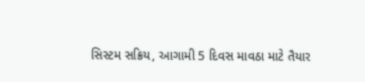સિસ્ટમ સક્રિય, આગામી 5 દિવસ માવઠા માટે તૈયાર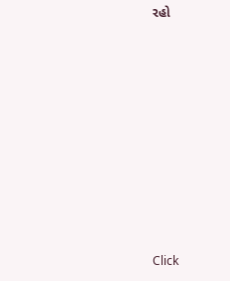રહો









Click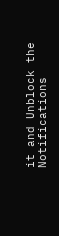it and Unblock the Notifications